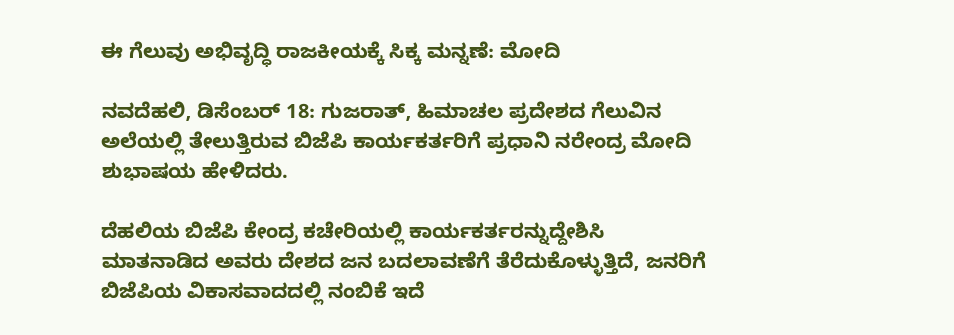ಈ ಗೆಲುವು ಅಭಿವೃದ್ಧಿ ರಾಜಕೀಯಕ್ಕೆ ಸಿಕ್ಕ ಮನ್ನಣೆ: ಮೋದಿ

ನವದೆಹಲಿ, ಡಿಸೆಂಬರ್ 18: ಗುಜರಾತ್, ಹಿಮಾಚಲ ಪ್ರದೇಶದ ಗೆಲುವಿನ ಅಲೆಯಲ್ಲಿ ತೇಲುತ್ತಿರುವ ಬಿಜೆಪಿ ಕಾರ್ಯಕರ್ತರಿಗೆ ಪ್ರಧಾನಿ ನರೇಂದ್ರ ಮೋದಿ ಶುಭಾಷಯ ಹೇಳಿದರು.

ದೆಹಲಿಯ ಬಿಜೆಪಿ ಕೇಂದ್ರ ಕಚೇರಿಯಲ್ಲಿ ಕಾರ್ಯಕರ್ತರನ್ನುದ್ದೇಶಿಸಿ ಮಾತನಾಡಿದ ಅವರು ದೇಶದ ಜನ ಬದಲಾವಣೆಗೆ ತೆರೆದುಕೊಳ್ಳುತ್ತಿದೆ, ಜನರಿಗೆ ಬಿಜೆಪಿಯ ವಿಕಾಸವಾದದಲ್ಲಿ ನಂಬಿಕೆ ಇದೆ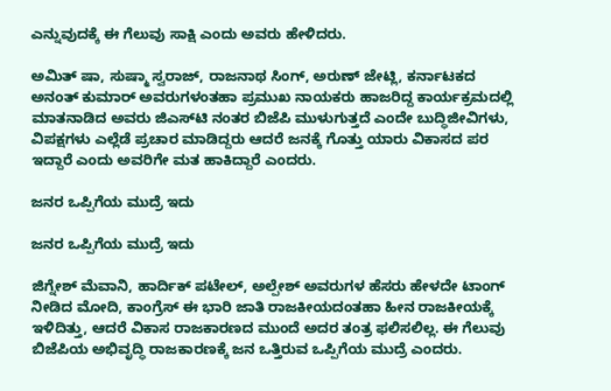ಎನ್ನುವುದಕ್ಕೆ ಈ ಗೆಲುವು ಸಾಕ್ಷಿ ಎಂದು ಅವರು ಹೇಳಿದರು.

ಅಮಿತ್ ಷಾ, ಸುಷ್ಮಾ ಸ್ವರಾಜ್, ರಾಜನಾಥ ಸಿಂಗ್, ಅರುಣ್ ಜೇಟ್ಲಿ, ಕರ್ನಾಟಕದ ಅನಂತ್ ಕುಮಾರ್ ಅವರುಗಳಂತಹಾ ಪ್ರಮುಖ ನಾಯಕರು ಹಾಜರಿದ್ದ ಕಾರ್ಯಕ್ರಮದಲ್ಲಿ ಮಾತನಾಡಿದ ಅವರು ಜಿಎಸ್‌ಟಿ ನಂತರ ಬಿಜೆಪಿ ಮುಳುಗುತ್ತದೆ ಎಂದೇ ಬುದ್ಧಿಜೀವಿಗಳು, ವಿಪಕ್ಷಗಳು ಎಲ್ಲೆಡೆ ಪ್ರಚಾರ ಮಾಡಿದ್ದರು ಆದರೆ ಜನಕ್ಕೆ ಗೊತ್ತು ಯಾರು ವಿಕಾಸದ ಪರ ಇದ್ದಾರೆ ಎಂದು ಅವರಿಗೇ ಮತ ಹಾಕಿದ್ದಾರೆ ಎಂದರು.

ಜನರ ಒಪ್ಪಿಗೆಯ ಮುದ್ರೆ ಇದು

ಜನರ ಒಪ್ಪಿಗೆಯ ಮುದ್ರೆ ಇದು

ಜಿಗ್ನೇಶ್ ಮೆವಾನಿ, ಹಾರ್ದಿಕ್ ಪಟೇಲ್, ಅಲ್ಪೇಶ್ ಅವರುಗಳ ಹೆಸರು ಹೇಳದೇ ಟಾಂಗ್ ನೀಡಿದ ಮೋದಿ, ಕಾಂಗ್ರೆಸ್ ಈ ಭಾರಿ ಜಾತಿ ರಾಜಕೀಯದಂತಹಾ ಹೀನ ರಾಜಕೀಯಕ್ಕೆ ಇಳಿದಿತ್ತು, ಆದರೆ ವಿಕಾಸ ರಾಜಕಾರಣದ ಮುಂದೆ ಅದರ ತಂತ್ರ ಫಲಿಸಲಿಲ್ಲ. ಈ ಗೆಲುವು ಬಿಜೆಪಿಯ ಅಭಿವೃದ್ಧಿ ರಾಜಕಾರಣಕ್ಕೆ ಜನ ಒತ್ತಿರುವ ಒಪ್ಪಿಗೆಯ ಮುದ್ರೆ ಎಂದರು.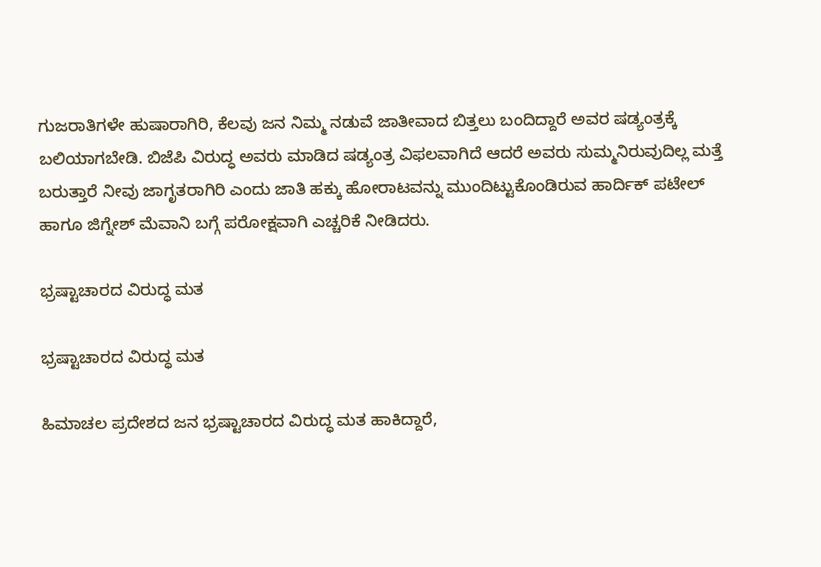ಗುಜರಾತಿಗಳೇ ಹುಷಾರಾಗಿರಿ, ಕೆಲವು ಜನ ನಿಮ್ಮ ನಡುವೆ ಜಾತೀವಾದ ಬಿತ್ತಲು ಬಂದಿದ್ದಾರೆ ಅವರ ಷಡ್ಯಂತ್ರಕ್ಕೆ ಬಲಿಯಾಗಬೇಡಿ. ಬಿಜೆಪಿ ವಿರುದ್ಧ ಅವರು ಮಾಡಿದ ಷಡ್ಯಂತ್ರ ವಿಫಲವಾಗಿದೆ ಆದರೆ ಅವರು ಸುಮ್ಮನಿರುವುದಿಲ್ಲ ಮತ್ತೆ ಬರುತ್ತಾರೆ ನೀವು ಜಾಗೃತರಾಗಿರಿ ಎಂದು ಜಾತಿ ಹಕ್ಕು ಹೋರಾಟವನ್ನು ಮುಂದಿಟ್ಟುಕೊಂಡಿರುವ ಹಾರ್ದಿಕ್ ಪಟೇಲ್ ಹಾಗೂ ಜಿಗ್ನೇಶ್ ಮೆವಾನಿ ಬಗ್ಗೆ ಪರೋಕ್ಷವಾಗಿ ಎಚ್ಚರಿಕೆ ನೀಡಿದರು.

ಭ್ರಷ್ಟಾಚಾರದ ವಿರುದ್ಧ ಮತ

ಭ್ರಷ್ಟಾಚಾರದ ವಿರುದ್ಧ ಮತ

ಹಿಮಾಚಲ ಪ್ರದೇಶದ ಜನ ಭ್ರಷ್ಟಾಚಾರದ ವಿರುದ್ಧ ಮತ ಹಾಕಿದ್ದಾರೆ,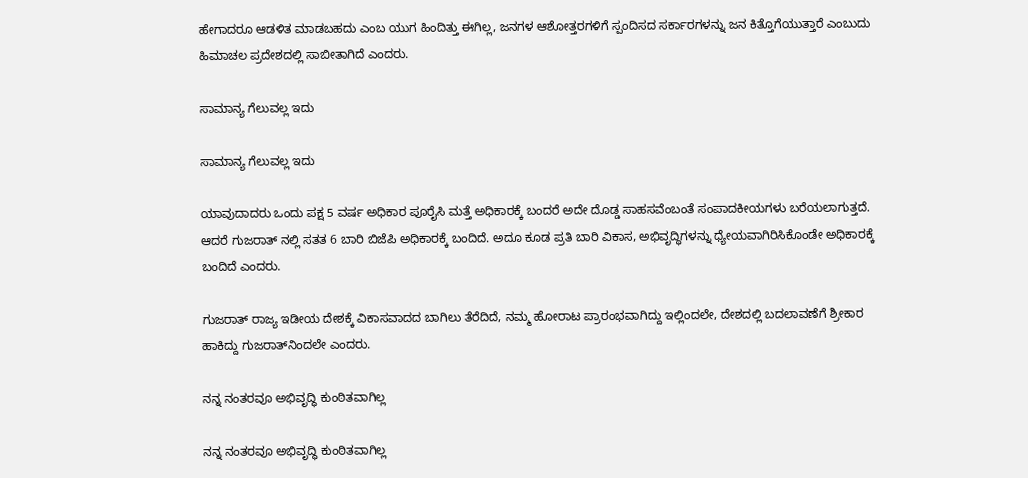ಹೇಗಾದರೂ ಆಡಳಿತ ಮಾಡಬಹದು ಎಂಬ ಯುಗ ಹಿಂದಿತ್ತು ಈಗಿಲ್ಲ, ಜನಗಳ ಆಶೋತ್ತರಗಳಿಗೆ ಸ್ಪಂದಿಸದ ಸರ್ಕಾರಗಳನ್ನು ಜನ ಕಿತ್ತೊಗೆಯುತ್ತಾರೆ ಎಂಬುದು ಹಿಮಾಚಲ ಪ್ರದೇಶದಲ್ಲಿ ಸಾಬೀತಾಗಿದೆ ಎಂದರು.

ಸಾಮಾನ್ಯ ಗೆಲುವಲ್ಲ ಇದು

ಸಾಮಾನ್ಯ ಗೆಲುವಲ್ಲ ಇದು

ಯಾವುದಾದರು ಒಂದು ಪಕ್ಷ 5 ವರ್ಷ ಅಧಿಕಾರ ಪೂರೈಸಿ ಮತ್ತೆ ಅಧಿಕಾರಕ್ಕೆ ಬಂದರೆ ಅದೇ ದೊಡ್ಡ ಸಾಹಸವೆಂಬಂತೆ ಸಂಪಾದಕೀಯಗಳು ಬರೆಯಲಾಗುತ್ತದೆ. ಆದರೆ ಗುಜರಾತ್ ನಲ್ಲಿ ಸತತ 6 ಬಾರಿ ಬಿಜೆಪಿ ಅಧಿಕಾರಕ್ಕೆ ಬಂದಿದೆ. ಅದೂ ಕೂಡ ಪ್ರತಿ ಬಾರಿ ವಿಕಾಸ, ಅಭಿವೃದ್ಧಿಗಳನ್ನು ಧ್ಯೇಯವಾಗಿರಿಸಿಕೊಂಡೇ ಅಧಿಕಾರಕ್ಕೆ ಬಂದಿದೆ ಎಂದರು.

ಗುಜರಾತ್ ರಾಜ್ಯ ಇಡೀಯ ದೇಶಕ್ಕೆ ವಿಕಾಸವಾದದ ಬಾಗಿಲು ತೆರೆದಿದೆ, ನಮ್ಮ ಹೋರಾಟ ಪ್ರಾರಂಭವಾಗಿದ್ದು ಇಲ್ಲಿಂದಲೇ, ದೇಶದಲ್ಲಿ ಬದಲಾವಣೆಗೆ ಶ್ರೀಕಾರ ಹಾಕಿದ್ದು ಗುಜರಾತ್‌ನಿಂದಲೇ ಎಂದರು.

ನನ್ನ ನಂತರವೂ ಅಭಿವೃದ್ಧಿ ಕುಂಠಿತವಾಗಿಲ್ಲ

ನನ್ನ ನಂತರವೂ ಅಭಿವೃದ್ಧಿ ಕುಂಠಿತವಾಗಿಲ್ಲ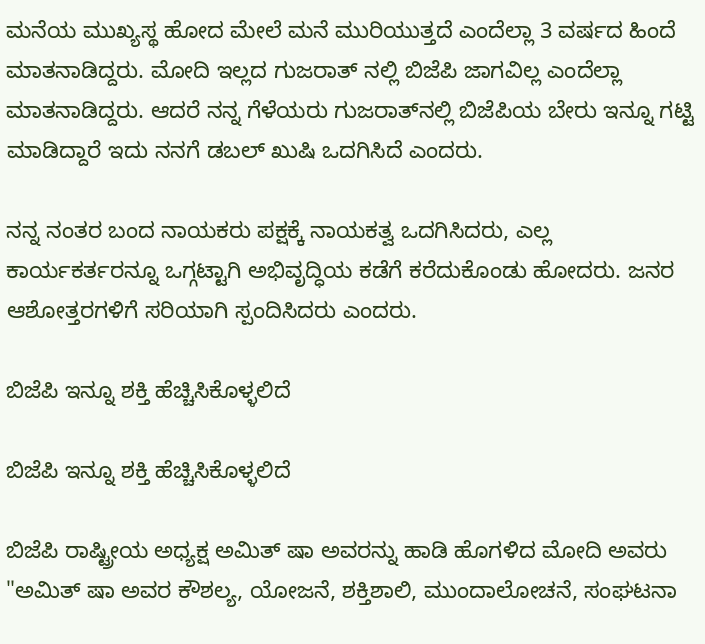ಮನೆಯ ಮುಖ್ಯಸ್ಥ ಹೋದ ಮೇಲೆ ಮನೆ ಮುರಿಯುತ್ತದೆ ಎಂದೆಲ್ಲಾ 3 ವರ್ಷದ ಹಿಂದೆ ಮಾತನಾಡಿದ್ದರು. ಮೋದಿ ಇಲ್ಲದ ಗುಜರಾತ್ ನಲ್ಲಿ ಬಿಜೆಪಿ ಜಾಗವಿಲ್ಲ ಎಂದೆಲ್ಲಾ ಮಾತನಾಡಿದ್ದರು. ಆದರೆ ನನ್ನ ಗೆಳೆಯರು ಗುಜರಾತ್‌ನಲ್ಲಿ ಬಿಜೆಪಿಯ ಬೇರು ಇನ್ನೂ ಗಟ್ಟಿ ಮಾಡಿದ್ದಾರೆ ಇದು ನನಗೆ ಡಬಲ್ ಖುಷಿ ಒದಗಿಸಿದೆ ಎಂದರು.

ನನ್ನ ನಂತರ ಬಂದ ನಾಯಕರು ಪಕ್ಷಕ್ಕೆ ನಾಯಕತ್ವ ಒದಗಿಸಿದರು, ಎಲ್ಲ ಕಾರ್ಯಕರ್ತರನ್ನೂ ಒಗ್ಗಟ್ಟಾಗಿ ಅಭಿವೃದ್ಧಿಯ ಕಡೆಗೆ ಕರೆದುಕೊಂಡು ಹೋದರು. ಜನರ ಆಶೋತ್ತರಗಳಿಗೆ ಸರಿಯಾಗಿ ಸ್ಪಂದಿಸಿದರು ಎಂದರು.

ಬಿಜೆಪಿ ಇನ್ನೂ ಶಕ್ತಿ ಹೆಚ್ಚಿಸಿಕೊಳ್ಳಲಿದೆ

ಬಿಜೆಪಿ ಇನ್ನೂ ಶಕ್ತಿ ಹೆಚ್ಚಿಸಿಕೊಳ್ಳಲಿದೆ

ಬಿಜೆಪಿ ರಾಷ್ಟ್ರೀಯ ಅಧ್ಯಕ್ಷ ಅಮಿತ್ ಷಾ ಅವರನ್ನು ಹಾಡಿ ಹೊಗಳಿದ ಮೋದಿ ಅವರು "ಅಮಿತ್ ಷಾ ಅವರ ಕೌಶಲ್ಯ, ಯೋಜನೆ, ಶಕ್ತಿಶಾಲಿ, ಮುಂದಾಲೋಚನೆ, ಸಂಘಟನಾ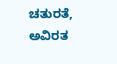ಚತುರತೆ, ಅವಿರತ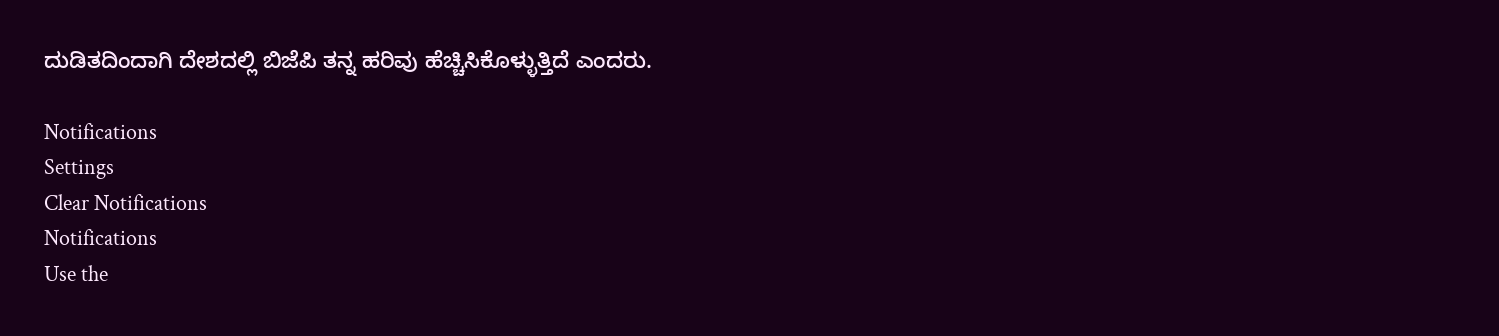ದುಡಿತದಿಂದಾಗಿ ದೇಶದಲ್ಲಿ ಬಿಜೆಪಿ ತನ್ನ ಹರಿವು ಹೆಚ್ಚಿಸಿಕೊಳ್ಳುತ್ತಿದೆ ಎಂದರು.

Notifications
Settings
Clear Notifications
Notifications
Use the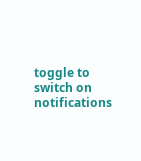toggle to switch on notifications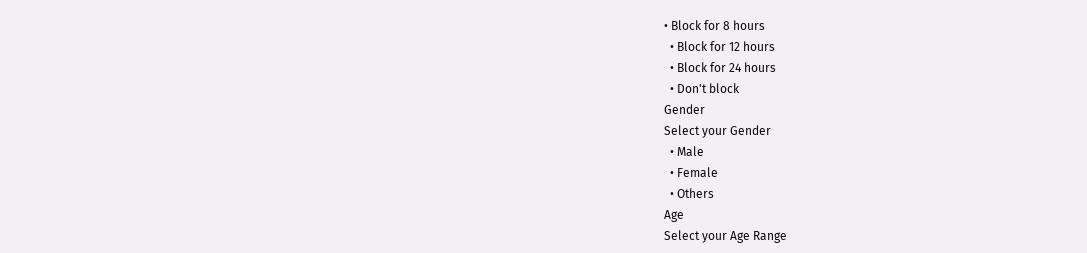• Block for 8 hours
  • Block for 12 hours
  • Block for 24 hours
  • Don't block
Gender
Select your Gender
  • Male
  • Female
  • Others
Age
Select your Age Range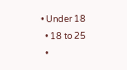• Under 18
  • 18 to 25
  •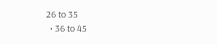26 to 35
  • 36 to 45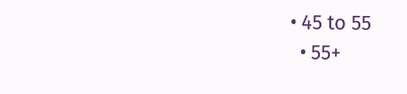• 45 to 55
  • 55+